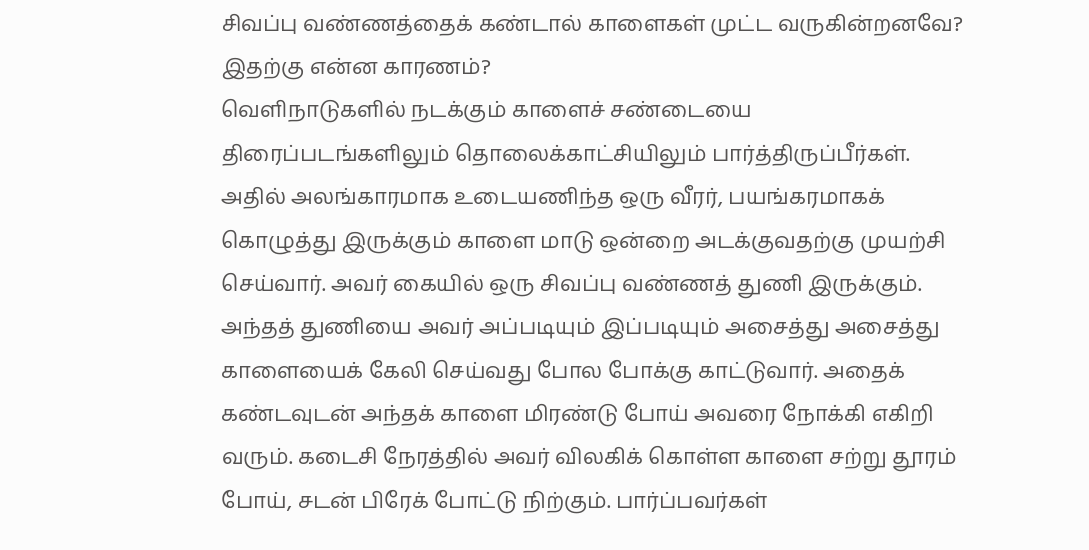சிவப்பு வண்ணத்தைக் கண்டால் காளைகள் முட்ட வருகின்றனவே? இதற்கு என்ன காரணம்?
வெளிநாடுகளில் நடக்கும் காளைச் சண்டையை திரைப்படங்களிலும் தொலைக்காட்சியிலும் பார்த்திருப்பீர்கள். அதில் அலங்காரமாக உடையணிந்த ஒரு வீரர், பயங்கரமாகக் கொழுத்து இருக்கும் காளை மாடு ஒன்றை அடக்குவதற்கு முயற்சி செய்வார். அவர் கையில் ஒரு சிவப்பு வண்ணத் துணி இருக்கும்.
அந்தத் துணியை அவர் அப்படியும் இப்படியும் அசைத்து அசைத்து காளையைக் கேலி செய்வது போல போக்கு காட்டுவார். அதைக் கண்டவுடன் அந்தக் காளை மிரண்டு போய் அவரை நோக்கி எகிறி வரும். கடைசி நேரத்தில் அவர் விலகிக் கொள்ள காளை சற்று தூரம் போய், சடன் பிரேக் போட்டு நிற்கும். பார்ப்பவர்கள்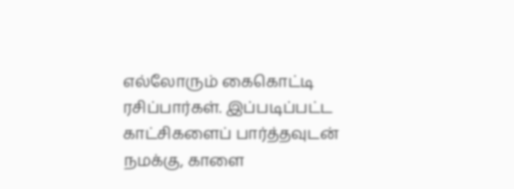எல்லோரும் கைகொட்டி ரசிப்பார்கள். இப்படிப்பட்ட காட்சிகளைப் பார்த்தவுடன் நமக்கு, காளை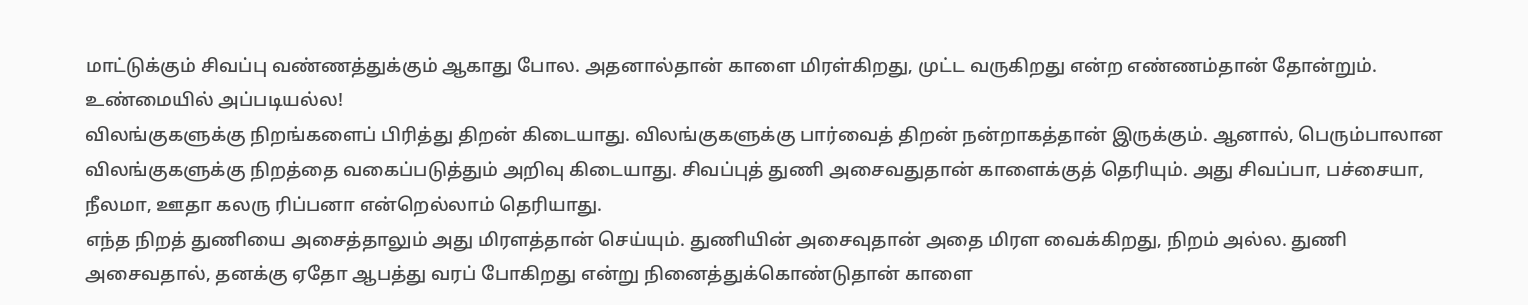மாட்டுக்கும் சிவப்பு வண்ணத்துக்கும் ஆகாது போல. அதனால்தான் காளை மிரள்கிறது, முட்ட வருகிறது என்ற எண்ணம்தான் தோன்றும். உண்மையில் அப்படியல்ல!
விலங்குகளுக்கு நிறங்களைப் பிரித்து திறன் கிடையாது. விலங்குகளுக்கு பார்வைத் திறன் நன்றாகத்தான் இருக்கும். ஆனால், பெரும்பாலான விலங்குகளுக்கு நிறத்தை வகைப்படுத்தும் அறிவு கிடையாது. சிவப்புத் துணி அசைவதுதான் காளைக்குத் தெரியும். அது சிவப்பா, பச்சையா, நீலமா, ஊதா கலரு ரிப்பனா என்றெல்லாம் தெரியாது.
எந்த நிறத் துணியை அசைத்தாலும் அது மிரளத்தான் செய்யும். துணியின் அசைவுதான் அதை மிரள வைக்கிறது, நிறம் அல்ல. துணி அசைவதால், தனக்கு ஏதோ ஆபத்து வரப் போகிறது என்று நினைத்துக்கொண்டுதான் காளை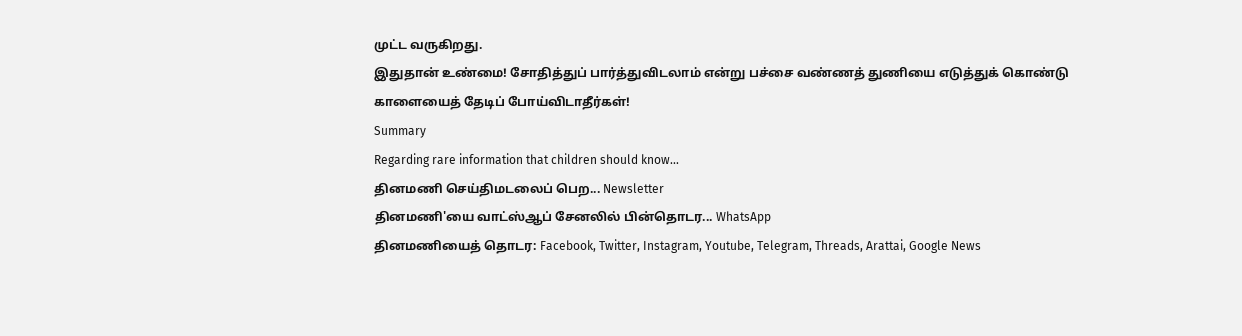முட்ட வருகிறது.
இதுதான் உண்மை! சோதித்துப் பார்த்துவிடலாம் என்று பச்சை வண்ணத் துணியை எடுத்துக் கொண்டு காளையைத் தேடிப் போய்விடாதீர்கள்!
Summary
Regarding rare information that children should know...
தினமணி செய்திமடலைப் பெற... Newsletter
தினமணி'யை வாட்ஸ்ஆப் சேனலில் பின்தொடர... WhatsApp
தினமணியைத் தொடர: Facebook, Twitter, Instagram, Youtube, Telegram, Threads, Arattai, Google News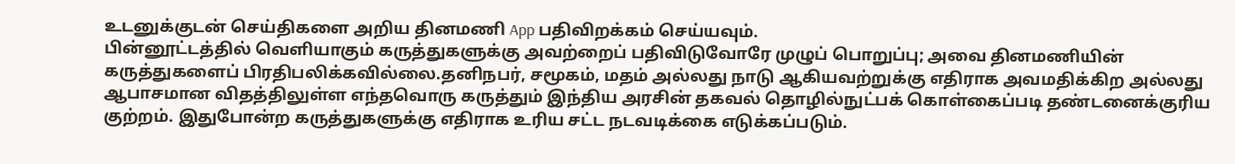உடனுக்குடன் செய்திகளை அறிய தினமணி App பதிவிறக்கம் செய்யவும்.
பின்னூட்டத்தில் வெளியாகும் கருத்துகளுக்கு அவற்றைப் பதிவிடுவோரே முழுப் பொறுப்பு; அவை தினமணியின் கருத்துகளைப் பிரதிபலிக்கவில்லை.தனிநபர், சமூகம், மதம் அல்லது நாடு ஆகியவற்றுக்கு எதிராக அவமதிக்கிற அல்லது ஆபாசமான விதத்திலுள்ள எந்தவொரு கருத்தும் இந்திய அரசின் தகவல் தொழில்நுட்பக் கொள்கைப்படி தண்டனைக்குரிய குற்றம். இதுபோன்ற கருத்துகளுக்கு எதிராக உரிய சட்ட நடவடிக்கை எடுக்கப்படும்.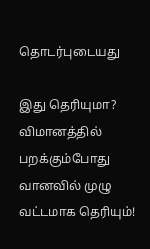தொடர்புடையது

இது தெரியுமா? விமானத்தில் பறக்கும்போது வானவில் முழு வட்டமாக தெரியும்!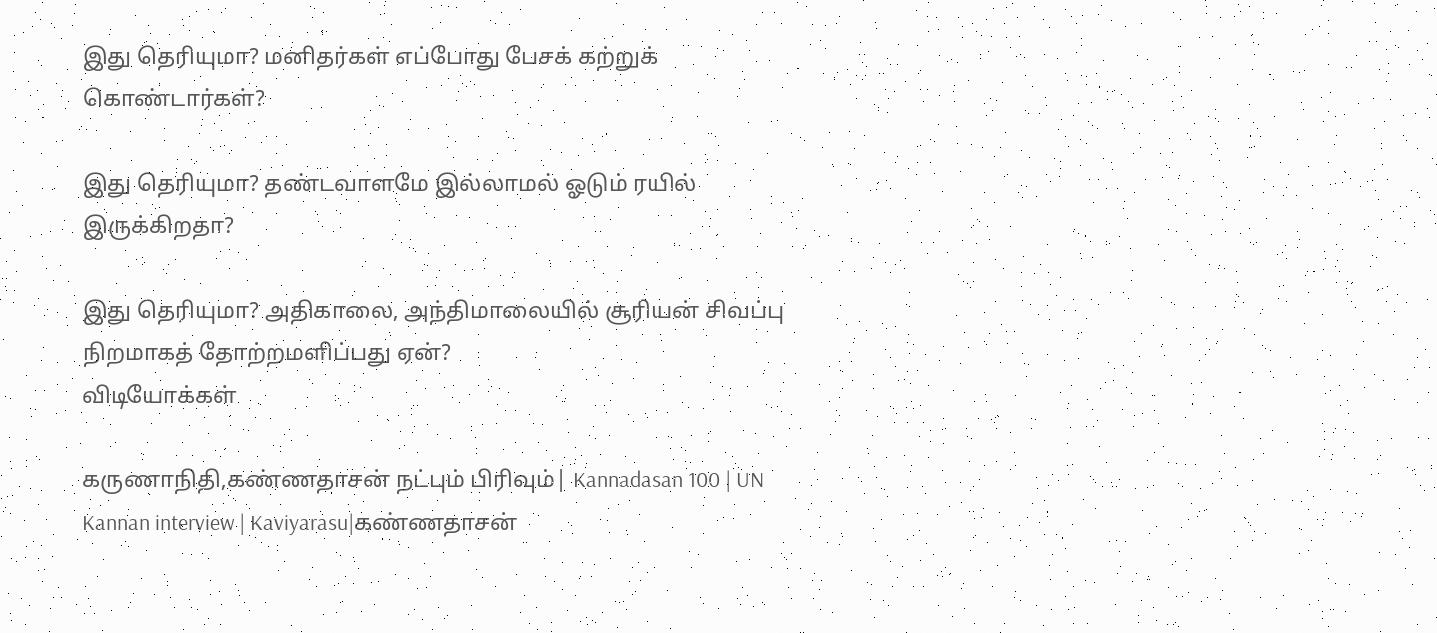இது தெரியுமா? மனிதர்கள் எப்போது பேசக் கற்றுக் கொண்டார்கள்?

இது தெரியுமா? தண்டவாளமே இல்லாமல் ஓடும் ரயில் இருக்கிறதா?

இது தெரியுமா? அதிகாலை, அந்திமாலையில் சூரியன் சிவப்பு நிறமாகத் தோற்றமளிப்பது ஏன்?
விடியோக்கள்

கருணாநிதி,கண்ணதாசன் நட்பும் பிரிவும்| Kannadasan 100 | UN Kannan interview | Kaviyarasu|கண்ணதாசன்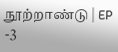நூற்றாண்டு | EP -3